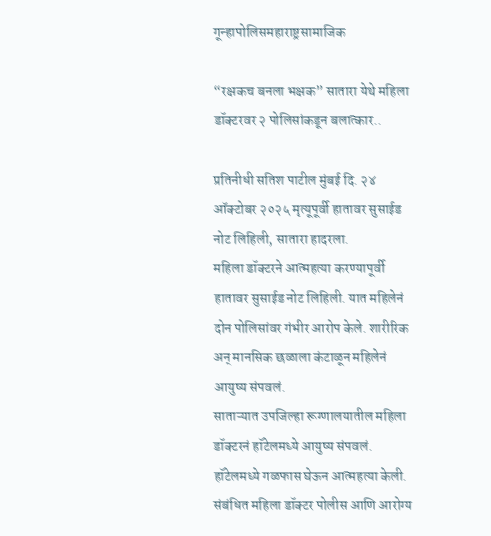गून्हापोलिसमहाराष्ट्रसामाजिक

“रक्षकच बनला भक्षक” सातारा येथे महिला डॉक्टरवर २ पोलिसांकडून बलात्कार..

प्रतिनीधी सतिश पाटील मुंबई दि. २४ ऑक्टोबर २०२५ मृत्यूपूर्वी हातावर सुसाईड नोट लिहिली, सातारा हादरला.
महिला डॉक्टरने आत्महत्या करण्यापूर्वी हातावर सुसाईड नोट लिहिली. यात महिलेनं दोन पोलिसांवर गंभीर आरोप केले. शारीरिक अन् मानसिक छळाला कंटाळून महिलेनं आयुष्य संपवलं.
साताऱ्यात उपजिल्हा रूग्णालयातील महिला डॉक्टरनं हॉटेलमध्ये आयुष्य संपवलं. हॉटेलमध्ये गळफास घेऊन आत्महत्या केली. संबंधित महिला डॉक्टर पोलीस आणि आरोग्य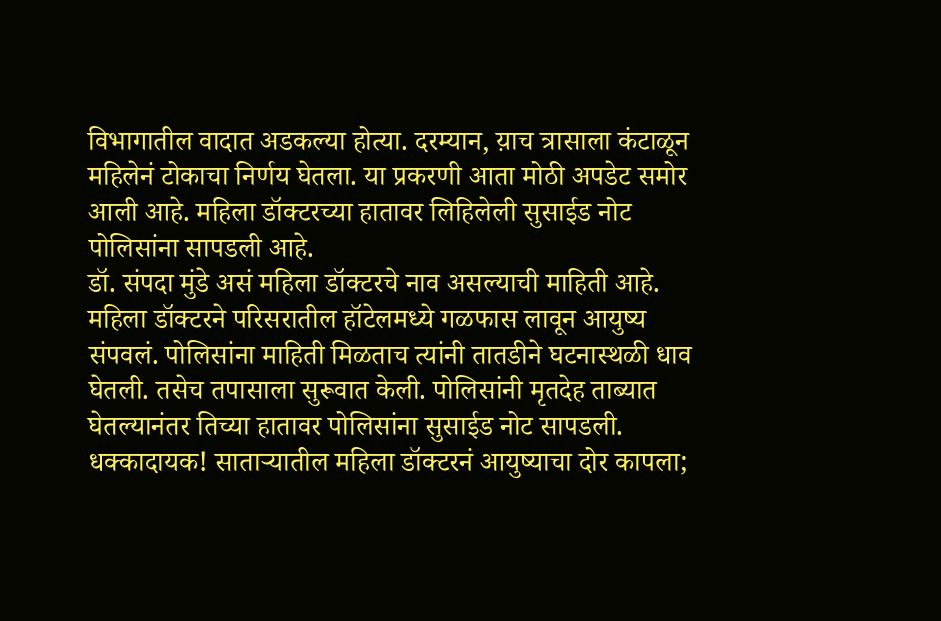विभागातील वादात अडकल्या होत्या. दरम्यान, य़ाच त्रासाला कंटाळून महिलेनं टोकाचा निर्णय घेतला. या प्रकरणी आता मोठी अपडेट समोर आली आहे. महिला डॉक्टरच्या हातावर लिहिलेली सुसाईड नोट पोलिसांना सापडली आहे.
डॉ. संपदा मुंडे असं महिला डॉक्टरचे नाव असल्याची माहिती आहे. महिला डॉक्टरने परिसरातील हॉटेलमध्ये गळफास लावून आयुष्य संपवलं. पोलिसांना माहिती मिळताच त्यांनी तातडीने घटनास्थळी धाव घेतली. तसेच तपासाला सुरूवात केली. पोलिसांनी मृतदेह ताब्यात घेतल्यानंतर तिच्या हातावर पोलिसांना सुसाईड नोट सापडली.
धक्कादायक! साताऱ्यातील महिला डॉक्टरनं आयुष्याचा दोर कापला;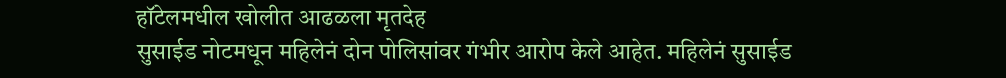हॉटेलमधील खोलीत आढळला मृतदेह
सुसाईड नोटमधून महिलेनं दोन पोलिसांवर गंभीर आरोप केले आहेत. महिलेनं सुसाईड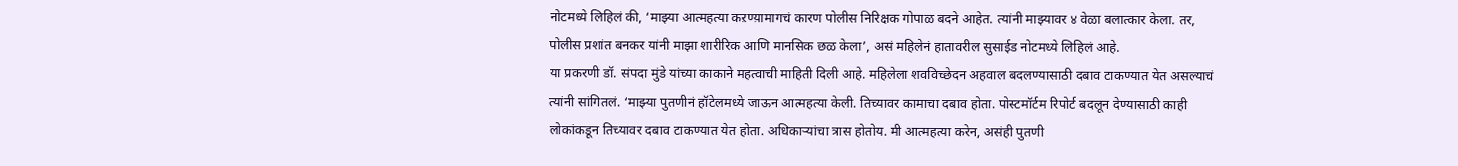नोटमध्ये लिहिलं की, ‘माझ्या आत्महत्या कऱण्य़ामागचं कारण पोलीस निरिक्षक गोपाळ बदने आहेत. त्यांनी माझ्यावर ४ वेळा बलात्कार केला. तर, पोलीस प्रशांत बनकर यांनी माझा शारीरिक आणि मानसिक छळ केला’, असं महिलेनं हातावरील सुसाईड नोटमध्ये लिहिलं आहे.
या प्रकरणी डॉ. संपदा मुंडे यांच्या काकाने महत्वाची माहिती दिली आहे. महिलेला शवविच्छेदन अहवाल बदलण्यासाठी दबाव टाकण्यात येत असल्याचं त्यांनी सांगितलं. ‘माझ्या पुतणीनं हॉटेलमध्ये जाऊन आत्महत्या केली. तिच्यावर कामाचा दबाव होता. पोस्टमॉर्टम रिपोर्ट बदलून देण्यासाठी काही लोकांकडून तिच्यावर दबाव टाकण्यात येत होता. अधिकाऱ्यांचा त्रास होतोय. मी आत्महत्या करेन, असंही पुतणी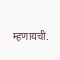म्हणायची.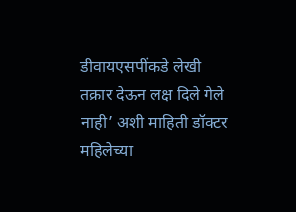डीवायएसपींकडे लेखी तक्रार देऊन लक्ष दिले गेले नाही’ अशी माहिती डॉक्टर महिलेच्या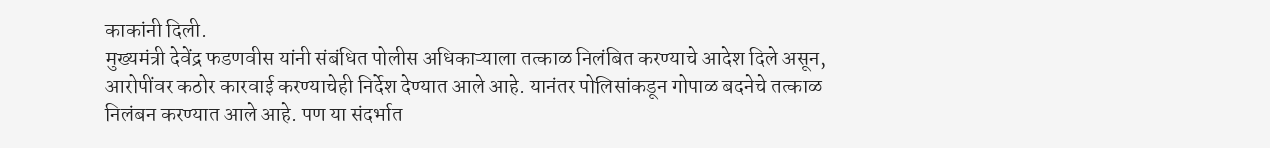काकांनी दिली.
मुख्यमंत्री देवेंद्र फडणवीस यांनी संबंधित पोलीस अधिकाऱ्याला तत्काळ निलंबित करण्याचे आदेश दिले असून, आरोपींवर कठोर कारवाई करण्याचेही निर्देश देण्यात आले आहे. यानंतर पोलिसांकडून गोपाळ बदनेचे तत्काळ निलंबन करण्यात आले आहे. पण या संदर्भात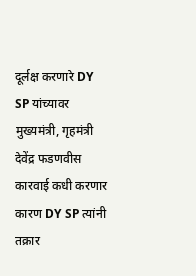दूर्लक्ष करणारे DY SP यांच्यावर मुख्यमंत्री, गृहमंत्री देवेंद्र फडणवीस कारवाई कधी करणार कारण DY SP त्यांनी तक्रार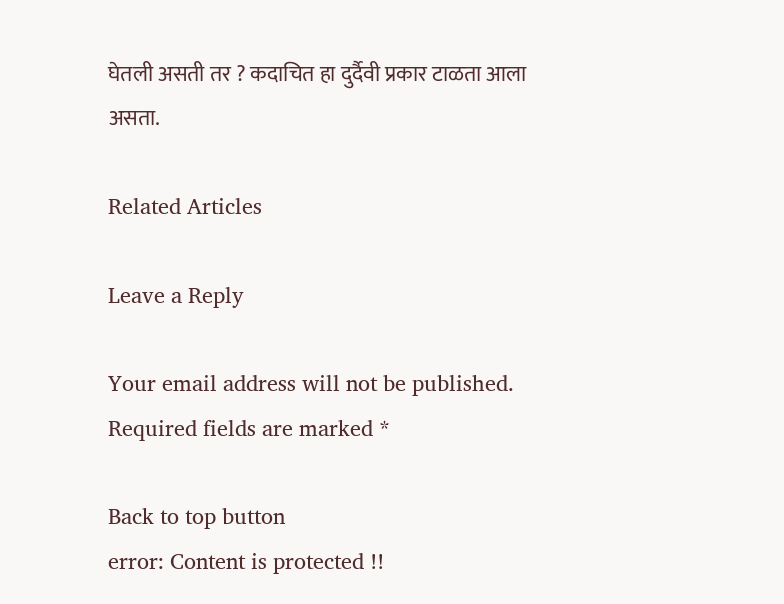घेतली असती तर ? कदाचित हा दुर्दैवी प्रकार टाळता आला असता.

Related Articles

Leave a Reply

Your email address will not be published. Required fields are marked *

Back to top button
error: Content is protected !!